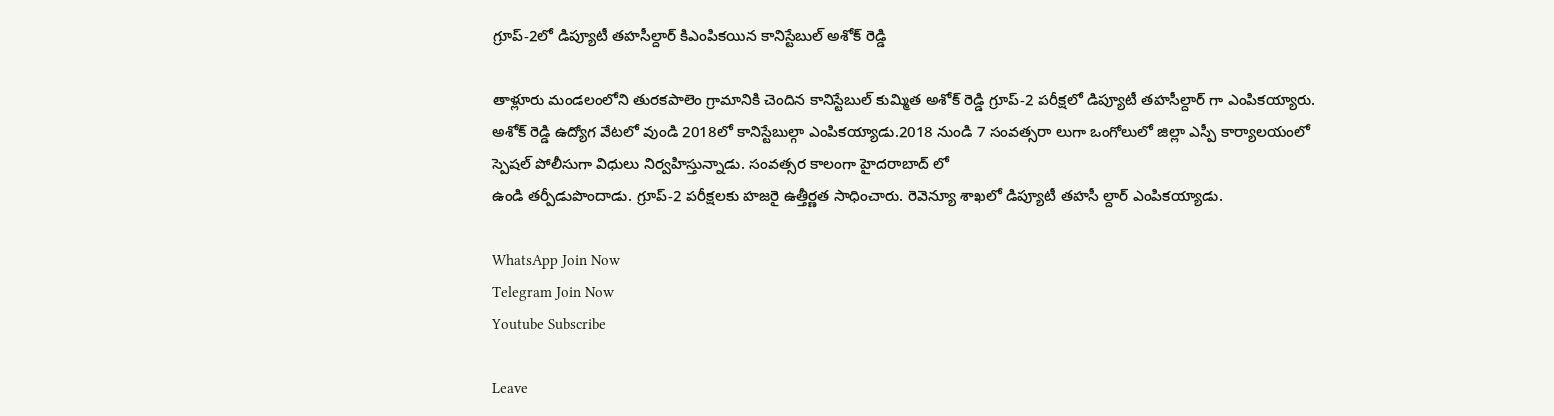గ్రూప్-2లో డిప్యూటీ తహసీల్దార్ కిఎంపికయిన కానిస్టేబుల్ అశోక్ రెడ్డి

తాళ్లూరు మండలంలోని తురకపాలెం గ్రామానికి చెందిన కానిస్టేబుల్ కుమ్మిత అశోక్ రెడ్డి గ్రూప్-2 పరీక్షలో డిప్యూటీ తహసీల్దార్ గా ఎంపికయ్యారు. అశోక్ రెడ్డి ఉద్యోగ వేటలో వుండి 2018లో కానిస్టేబుల్గా ఎంపికయ్యాడు.2018 నుండి 7 సంవత్సరా లుగా ఒంగోలులో జిల్లా ఎస్పీ కార్యాలయంలో స్పెషల్ పోలీసుగా విధులు నిర్వహిస్తున్నాడు. సంవత్సర కాలంగా హైదరాబాద్ లో
ఉండి తర్పీడుపొందాడు. గ్రూప్-2 పరీక్షలకు హజరై ఉత్తీర్ణత సాధించారు. రెవెన్యూ శాఖలో డిప్యూటీ తహసీ ల్దార్ ఎంపికయ్యాడు.

WhatsApp Join Now
Telegram Join Now
Youtube Subscribe

Leave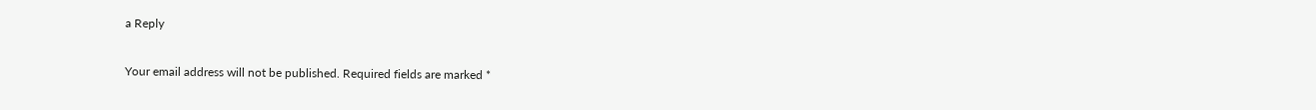a Reply

Your email address will not be published. Required fields are marked *